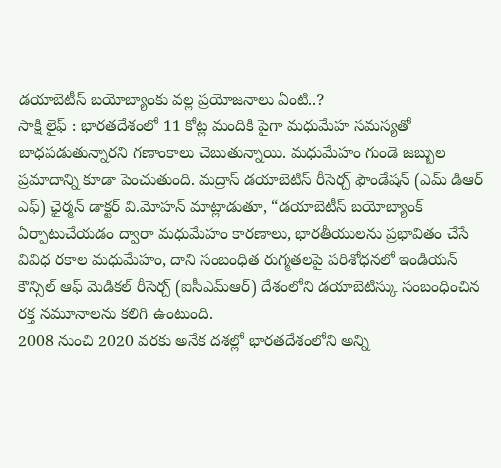డయాబెటీస్ బయోబ్యాంకు వల్ల ప్రయోజనాలు ఏంటి..?
సాక్షి లైఫ్ : భారతదేశంలో 11 కోట్ల మందికి పైగా మధుమేహ సమస్యతో బాధపడుతున్నారని గణాంకాలు చెబుతున్నాయి. మధుమేహం గుండె జబ్బుల ప్రమాదాన్ని కూడా పెంచుతుంది. మద్రాస్ డయాబెటిస్ రీసెర్చ్ ఫౌండేషన్ (ఎమ్ డిఆర్ ఎఫ్) ఛైర్మన్ డాక్టర్ వి.మోహన్ మాట్లాడుతూ, “డయాబెటీస్ బయోబ్యాంక్ ఏర్పాటుచేయడం ద్వారా మధుమేహం కారణాలు, భారతీయులను ప్రభావితం చేసే వివిధ రకాల మధుమేహం, దాని సంబంధిత రుగ్మతలపై పరిశోధనలో ఇండియన్ కౌన్సిల్ ఆఫ్ మెడికల్ రీసెర్చ్ (ఐసీఎమ్ఆర్) దేశంలోని డయాబెటిస్కు సంబంధించిన రక్త నమూనాలను కలిగి ఉంటుంది.
2008 నుంచి 2020 వరకు అనేక దశల్లో భారతదేశంలోని అన్ని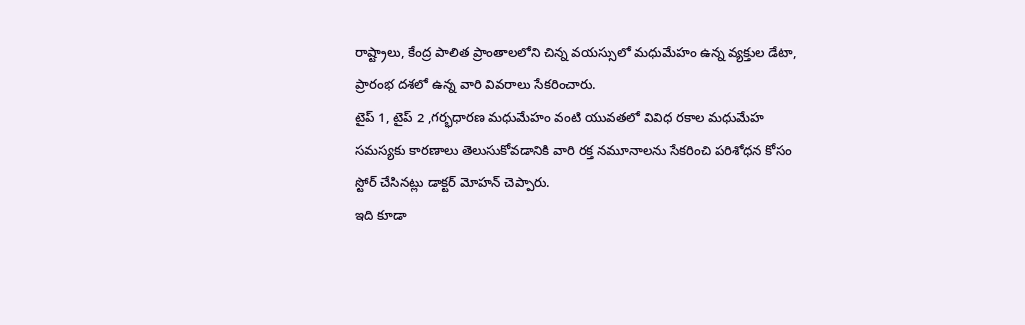రాష్ట్రాలు, కేంద్ర పాలిత ప్రాంతాలలోని చిన్న వయస్సులో మధుమేహం ఉన్న వ్యక్తుల డేటా, ప్రారంభ దశలో ఉన్న వారి వివరాలు సేకరించారు.
టైప్ 1, టైప్ 2 ,గర్భధారణ మధుమేహం వంటి యువతలో వివిధ రకాల మధుమేహ సమస్యకు కారణాలు తెలుసుకోవడానికి వారి రక్త నమూనాలను సేకరించి పరిశోధన కోసం స్టోర్ చేసినట్లు డాక్టర్ మోహన్ చెప్పారు.
ఇది కూడా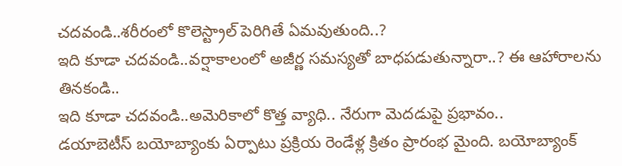చదవండి..శరీరంలో కొలెస్ట్రాల్ పెరిగితే ఏమవుతుంది..?
ఇది కూడా చదవండి..వర్షాకాలంలో అజీర్ణ సమస్యతో బాధపడుతున్నారా..? ఈ ఆహారాలను తినకండి..
ఇది కూడా చదవండి..అమెరికాలో కొత్త వ్యాధి.. నేరుగా మెదడుపై ప్రభావం..
డయాబెటీస్ బయోబ్యాంకు ఏర్పాటు ప్రక్రియ రెండేళ్ల క్రితం ప్రారంభ మైంది. బయోబ్యాంక్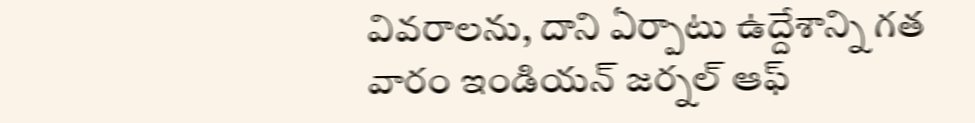వివరాలను, దాని ఏర్పాటు ఉద్దేశాన్ని గత వారం ఇండియన్ జర్నల్ ఆఫ్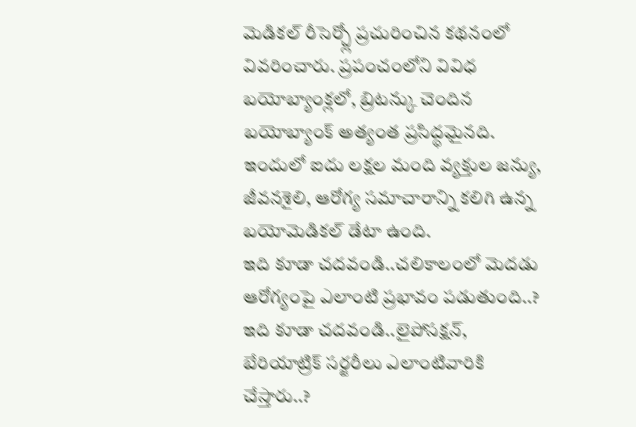మెడికల్ రీసెర్చ్లో ప్రచురించిన కథనంలో వివరించారు. ప్రపంచంలోని వివిధ బయోబ్యాంక్లలో, బ్రిటన్కు చెందిన బయోబ్యాంక్ అత్యంత ప్రసిద్ధమైనది. ఇందులో ఐదు లక్షల మంది వ్యక్తుల జన్యు, జీవనశైలి, ఆరోగ్య సమాచారాన్ని కలిగి ఉన్న బయోమెడికల్ డేటా ఉంది.
ఇది కూడా చదవండి..చలికాలంలో మెదడు ఆరోగ్యంపై ఎలాంటి ప్రభావం పడుతుంది..?
ఇది కూడా చదవండి..లైపోసక్షన్, బేరియాట్రిక్ సర్జరీలు ఎలాంటివారికి చేస్తారు..?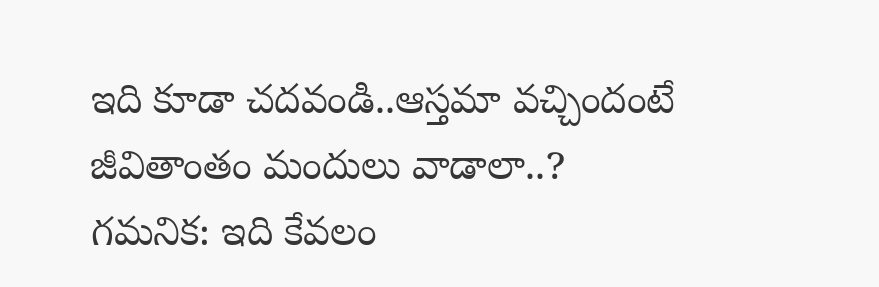ఇది కూడా చదవండి..ఆస్తమా వచ్చిందంటే జీవితాంతం మందులు వాడాలా..?
గమనిక: ఇది కేవలం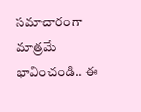సమాచారంగా మాత్రమే భావించండి.. ఈ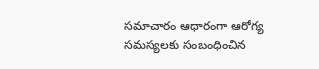సమాచారం ఆధారంగా ఆరోగ్య సమస్యలకు సంబంధించిన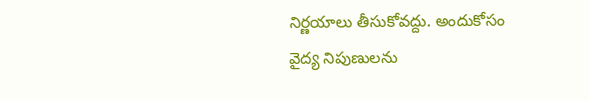నిర్ణయాలు తీసుకోవద్దు. అందుకోసం వైద్య నిపుణులను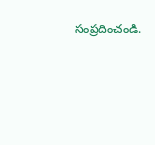సంప్రదించండి.